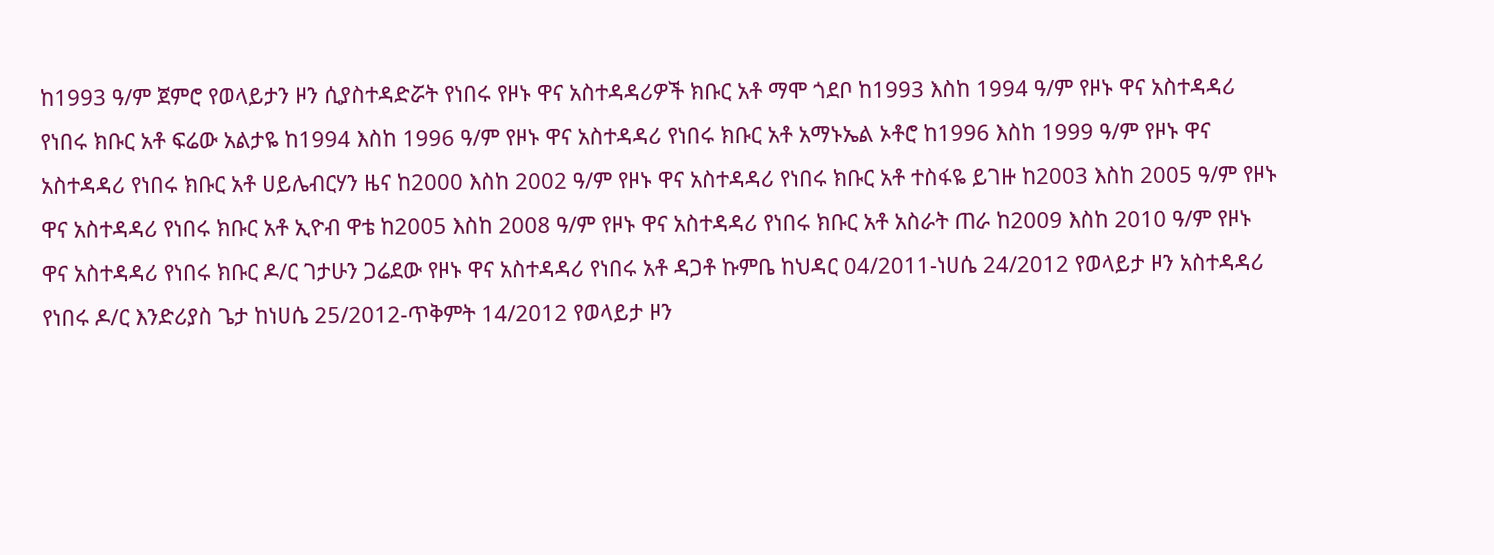ከ1993 ዓ/ም ጀምሮ የወላይታን ዞን ሲያስተዳድሯት የነበሩ የዞኑ ዋና አስተዳዳሪዎች ክቡር አቶ ማሞ ጎደቦ ከ1993 እስከ 1994 ዓ/ም የዞኑ ዋና አስተዳዳሪ የነበሩ ክቡር አቶ ፍሬው አልታዬ ከ1994 እስከ 1996 ዓ/ም የዞኑ ዋና አስተዳዳሪ የነበሩ ክቡር አቶ አማኑኤል ኦቶሮ ከ1996 እስከ 1999 ዓ/ም የዞኑ ዋና አስተዳዳሪ የነበሩ ክቡር አቶ ሀይሌብርሃን ዜና ከ2000 እስከ 2002 ዓ/ም የዞኑ ዋና አስተዳዳሪ የነበሩ ክቡር አቶ ተስፋዬ ይገዙ ከ2003 እስከ 2005 ዓ/ም የዞኑ ዋና አስተዳዳሪ የነበሩ ክቡር አቶ ኢዮብ ዋቴ ከ2005 እስከ 2008 ዓ/ም የዞኑ ዋና አስተዳዳሪ የነበሩ ክቡር አቶ አስራት ጠራ ከ2009 እስከ 2010 ዓ/ም የዞኑ ዋና አስተዳዳሪ የነበሩ ክቡር ዶ/ር ገታሁን ጋሬደው የዞኑ ዋና አስተዳዳሪ የነበሩ አቶ ዳጋቶ ኩምቤ ከህዳር 04/2011-ነሀሴ 24/2012 የወላይታ ዞን አስተዳዳሪ የነበሩ ዶ/ር እንድሪያስ ጌታ ከነሀሴ 25/2012-ጥቅምት 14/2012 የወላይታ ዞን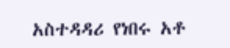አስተዳዳሪ የነበሩ አቶ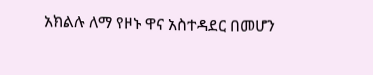አክልሉ ለማ የዞኑ ዋና አስተዳደር በመሆን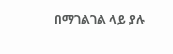በማገልገል ላይ ያሉ